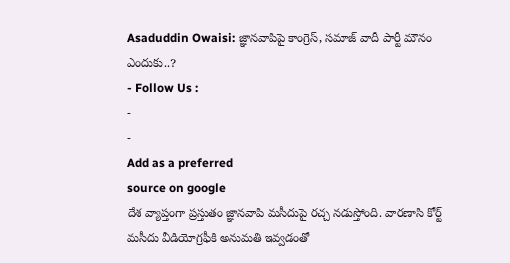Asaduddin Owaisi: జ్ఞానవాపిపై కాంగ్రెస్, సమాజ్ వాదీ పార్టీ మౌనం ఎందుకు..?
- Follow Us :
-
-
Add as a preferred
source on google
దేశ వ్యాప్తంగా ప్రస్తుతం జ్ఞానవాపి మసీదుపై రచ్చ నడుస్తోంది. వారణాసి కోర్ట్ మసీదు వీడియోగ్రఫీకి అనుమతి ఇవ్వడంతో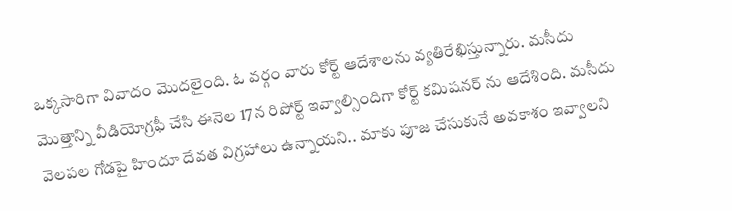ఒక్కసారిగా వివాదం మొదలైంది. ఓ వర్గం వారు కోర్ట్ ఆదేశాలను వ్యతిరేఖిస్తున్నారు. మసీదు మొత్తాన్ని వీడియోగ్రఫీ చేసి ఈనెల 17న రిపోర్ట్ ఇవ్వాల్సిందిగా కోర్ట్ కమిషనర్ ను ఆదేశింది. మసీదు వెలపల గోడపై హిందూ దేవత విగ్రహాలు ఉన్నాయని.. మాకు పూజ చేసుకునే అవకాశం ఇవ్వాలని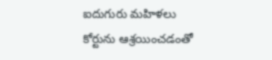ఐదుగురు మహిళలు కోర్టును ఆశ్రయించడంతో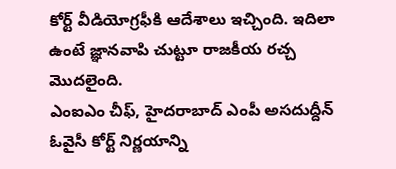కోర్ట్ వీడియోగ్రఫీకి ఆదేశాలు ఇచ్చింది. ఇదిలా ఉంటే జ్ఞానవాపి చుట్టూ రాజకీయ రచ్చ మొదలైంది.
ఎంఐఎం చీఫ్, హైదరాబాద్ ఎంపీ అసదుద్దీన్ ఓవైసీ కోర్ట్ నిర్ణయాన్ని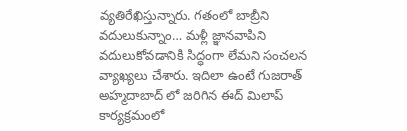వ్యతిరేఖిస్తున్నారు. గతంలో బాబ్రీని వదులుకున్నాం… మళ్లీ జ్ఞానవాపిని వదులుకోవడానికి సిద్ధంగా లేమని సంచలన వ్యాఖ్యలు చేశారు. ఇదిలా ఉంటే గుజరాత్ అహ్మదాబాద్ లో జరిగిన ఈద్ మిలాప్ కార్యక్రమంలో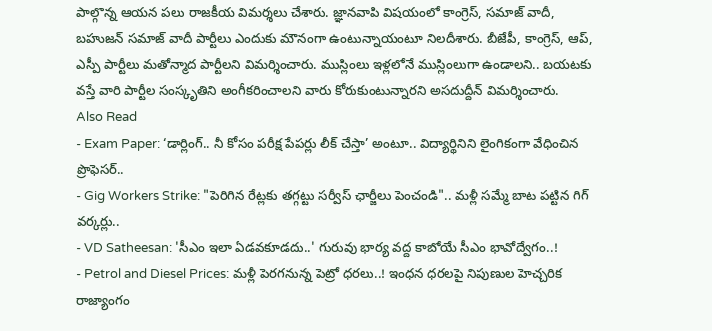పాల్గొన్న ఆయన పలు రాజకీయ విమర్శలు చేశారు. జ్ఞానవాపి విషయంలో కాంగ్రెస్, సమాజ్ వాదీ, బహుజన్ సమాజ్ వాదీ పార్టీలు ఎందుకు మౌనంగా ఉంటున్నాయంటూ నిలదీశారు. బీజేపీ, కాంగ్రెస్, ఆప్, ఎస్పీ పార్టీలు మతోన్మాద పార్టీలని విమర్శించారు. ముస్లింలు ఇళ్లలోనే ముస్లింలుగా ఉండాలని.. బయటకు వస్తే వారి పార్టీల సంస్కృతిని అంగీకరించాలని వారు కోరుకుంటున్నారని అసదుద్దీన్ విమర్శించారు.
Also Read
- Exam Paper: ‘డార్లింగ్.. నీ కోసం పరీక్ష పేపర్లు లీక్ చేస్తా’ అంటూ.. విద్యార్థినిని లైంగికంగా వేధించిన ప్రొఫెసర్..
- Gig Workers Strike: "పెరిగిన రేట్లకు తగ్గట్టు సర్వీస్ ఛార్జీలు పెంచండి".. మళ్లీ సమ్మే బాట పట్టిన గిగ్ వర్కర్లు..
- VD Satheesan: 'సీఎం ఇలా ఏడవకూడదు..' గురువు భార్య వద్ద కాబోయే సీఎం భావోద్వేగం..!
- Petrol and Diesel Prices: మళ్లీ పెరగనున్న పెట్రో ధరలు..! ఇంధన ధరలపై నిపుణుల హెచ్చరిక
రాజ్యాంగం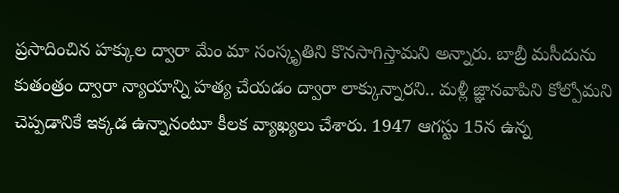ప్రసాదించిన హక్కుల ద్వారా మేం మా సంస్కృతిని కొనసాగిస్తామని అన్నారు. బాబ్రీ మసీదును కుతంత్రం ద్వారా న్యాయాన్ని హత్య చేయడం ద్వారా లాక్కున్నారని.. మళ్లీ జ్ఞానవాపిని కోల్పోమని చెప్పడానికే ఇక్కడ ఉన్నానంటూ కీలక వ్యాఖ్యలు చేశారు. 1947 ఆగస్టు 15న ఉన్న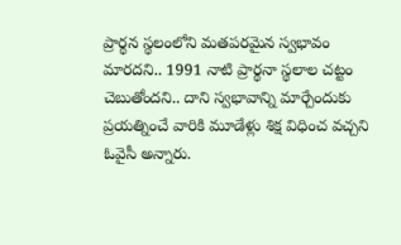ప్రార్థన స్థలంలోని మతపరమైన స్వభావం మారదని.. 1991 నాటి ప్రార్థనా స్థలాల చట్టం చెబుతోందని.. దాని స్వభావాన్ని మార్చేందుకు ప్రయత్నించే వారికి మూడేళ్లు శిక్ష విధించ వచ్చని ఓవైసీ అన్నారు.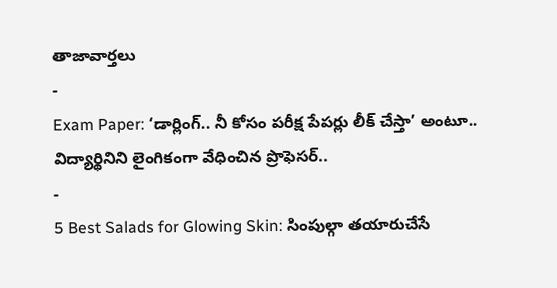తాజావార్తలు
-
Exam Paper: ‘డార్లింగ్.. నీ కోసం పరీక్ష పేపర్లు లీక్ చేస్తా’ అంటూ.. విద్యార్థినిని లైంగికంగా వేధించిన ప్రొఫెసర్..
-
5 Best Salads for Glowing Skin: సింపుల్గా తయారుచేసే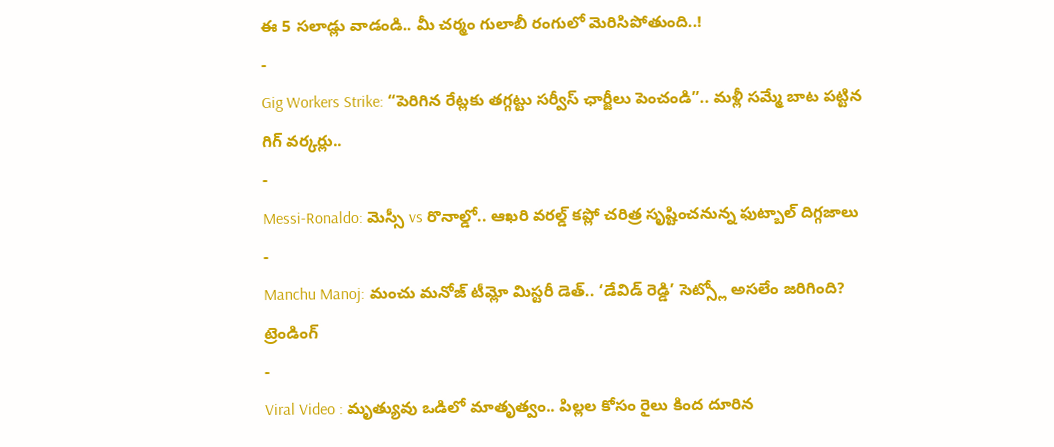ఈ 5 సలాడ్లు వాడండి.. మీ చర్మం గులాబీ రంగులో మెరిసిపోతుంది..!
-
Gig Workers Strike: “పెరిగిన రేట్లకు తగ్గట్టు సర్వీస్ ఛార్జీలు పెంచండి”.. మళ్లీ సమ్మే బాట పట్టిన గిగ్ వర్కర్లు..
-
Messi-Ronaldo: మెస్సీ vs రొనాల్డో.. ఆఖరి వరల్డ్ కప్లో చరిత్ర సృష్టించనున్న ఫుట్బాల్ దిగ్గజాలు
-
Manchu Manoj: మంచు మనోజ్ టీమ్లో మిస్టరీ డెత్.. ‘డేవిడ్ రెడ్డి’ సెట్స్లో అసలేం జరిగింది?
ట్రెండింగ్
-
Viral Video : మృత్యువు ఒడిలో మాతృత్వం.. పిల్లల కోసం రైలు కింద దూరిన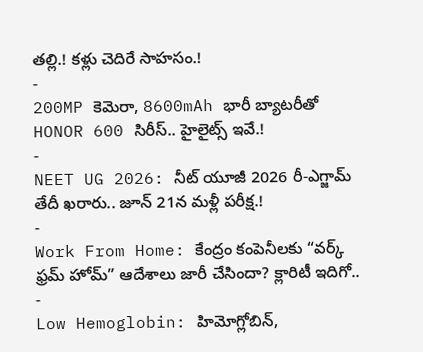తల్లి.! కళ్లు చెదిరే సాహసం.!
-
200MP కెమెరా, 8600mAh భారీ బ్యాటరీతో HONOR 600 సిరీస్.. హైలైట్స్ ఇవే.!
-
NEET UG 2026: నీట్ యూజీ 2026 రీ-ఎగ్జామ్ తేదీ ఖరారు.. జూన్ 21న మళ్లీ పరీక్ష.!
-
Work From Home: కేంద్రం కంపెనీలకు “వర్క్ ఫ్రమ్ హోమ్” ఆదేశాలు జారీ చేసిందా? క్లారిటీ ఇదిగో..
-
Low Hemoglobin: హిమోగ్లోబిన్,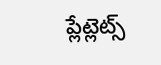ప్లేట్లెట్స్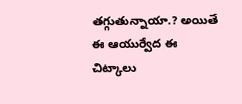తగ్గుతున్నాయా.? అయితే ఈ ఆయుర్వేద ఈ చిట్కాలు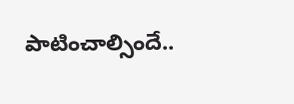పాటించాల్సిందే..